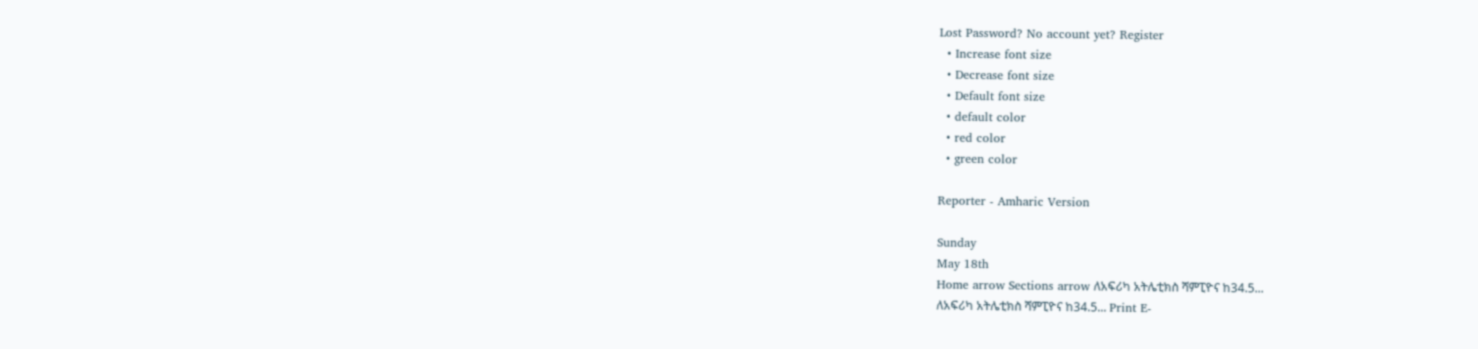Lost Password? No account yet? Register
  • Increase font size
  • Decrease font size
  • Default font size
  • default color
  • red color
  • green color

Reporter - Amharic Version

Sunday
May 18th
Home arrow Sections arrow ለአፍሪካ አትሌቲክስ ሻምፒዮና ከ34.5...
ለአፍሪካ አትሌቲክስ ሻምፒዮና ከ34.5... Print E-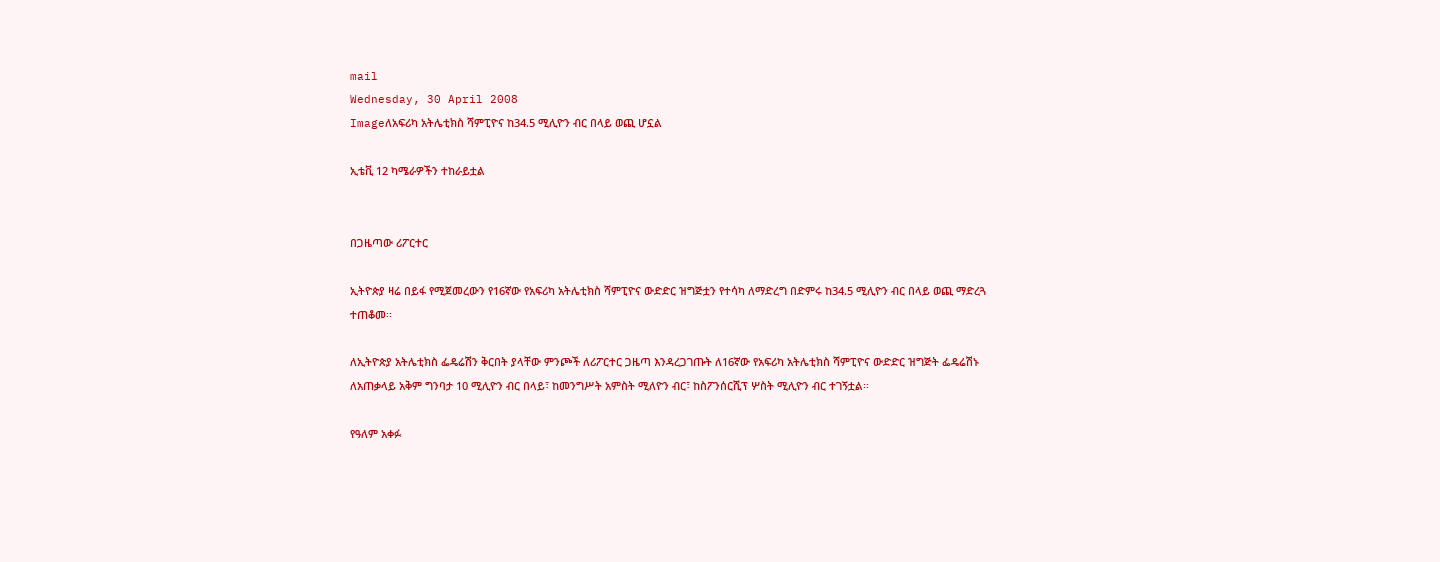mail
Wednesday, 30 April 2008
Imageለአፍሪካ አትሌቲክስ ሻምፒዮና ከ34.5 ሚሊዮን ብር በላይ ወጪ ሆኗል

ኢቴቪ 12 ካሜራዎችን ተከራይቷል


በጋዜጣው ሪፖርተር

ኢትዮጵያ ዛሬ በይፋ የሚጀመረውን የ16ኛው የአፍሪካ አትሌቲክስ ሻምፒዮና ውድድር ዝግጅቷን የተሳካ ለማድረግ በድምሩ ከ34.5 ሚሊዮን ብር በላይ ወጪ ማድረጓ ተጠቆመ፡፡

ለኢትዮጵያ አትሌቲክስ ፌዴሬሽን ቅርበት ያላቸው ምንጮች ለሪፖርተር ጋዜጣ እንዳረጋገጡት ለ16ኛው የአፍሪካ አትሌቲክስ ሻምፒዮና ውድድር ዝግጅት ፌዴሬሽኑ ለአጠቃላይ አቅም ግንባታ 10 ሚሊዮን ብር በላይ፣ ከመንግሥት አምስት ሚለዮን ብር፣ ከስፖንሰርሺፕ ሦስት ሚሊዮን ብር ተገኝቷል፡፡

የዓለም አቀፉ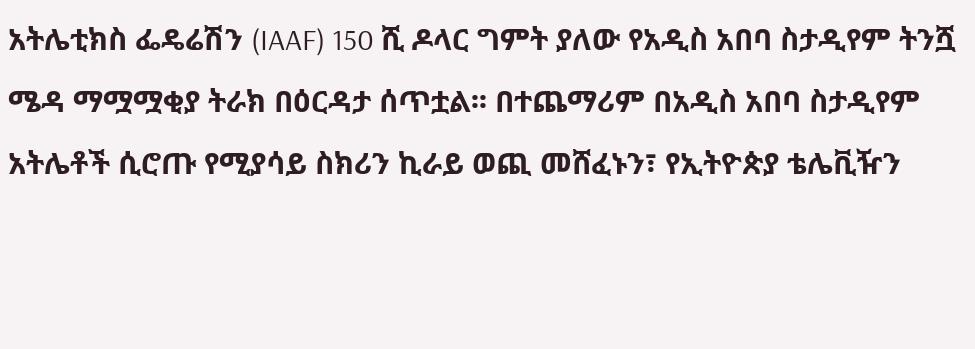አትሌቲክስ ፌዴሬሽን (IAAF) 150 ሺ ዶላር ግምት ያለው የአዲስ አበባ ስታዲየም ትንሿ ሜዳ ማሟሟቂያ ትራክ በዕርዳታ ሰጥቷል፡፡ በተጨማሪም በአዲስ አበባ ስታዲየም አትሌቶች ሲሮጡ የሚያሳይ ስክሪን ኪራይ ወጪ መሸፈኑን፣ የኢትዮጵያ ቴሌቪዥን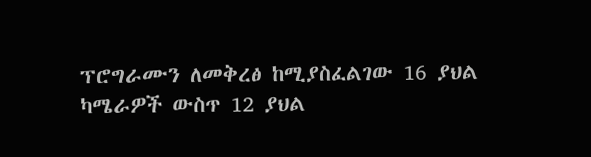ፕሮግራሙን ለመቅረፅ ከሚያስፈልገው 16 ያህል ካሜራዎች ውስጥ 12 ያህል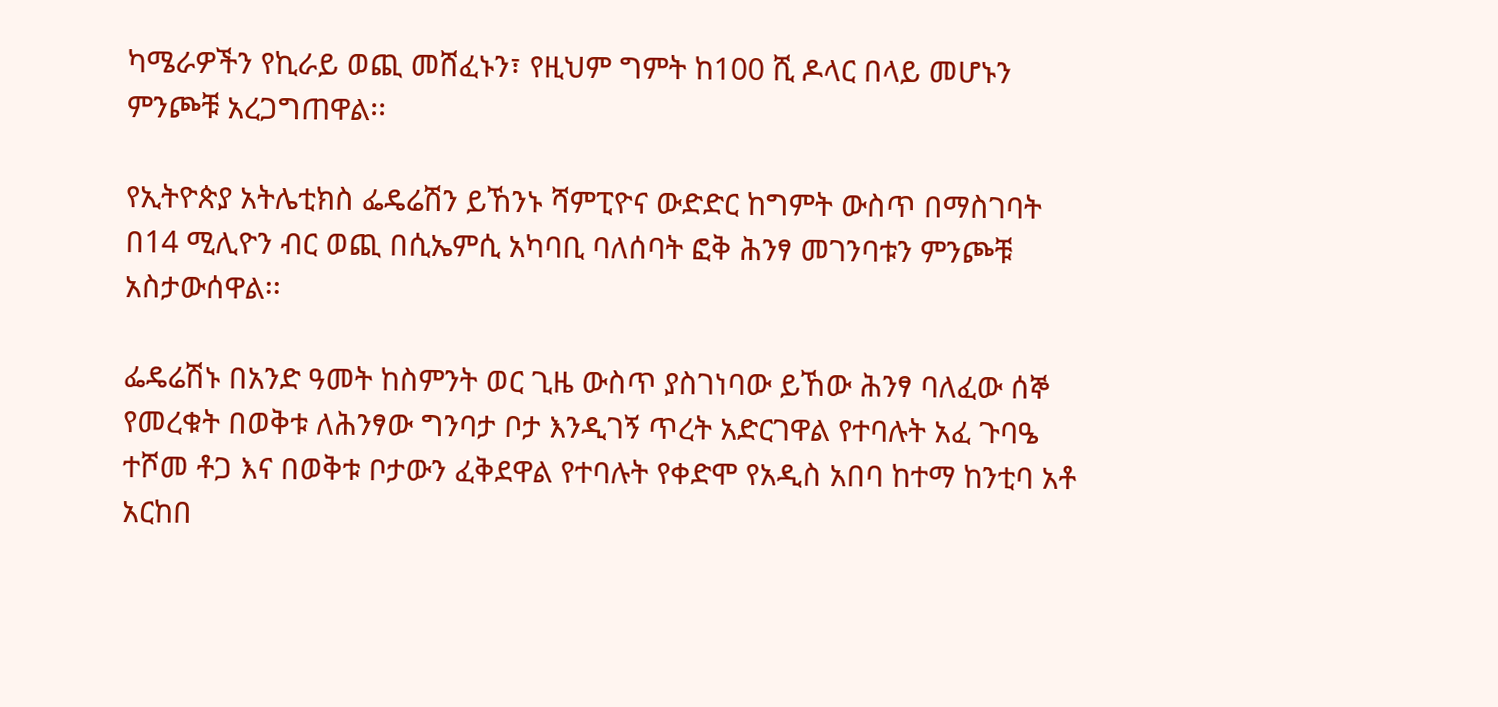ካሜራዎችን የኪራይ ወጪ መሸፈኑን፣ የዚህም ግምት ከ100 ሺ ዶላር በላይ መሆኑን ምንጮቹ አረጋግጠዋል፡፡

የኢትዮጵያ አትሌቲክስ ፌዴሬሽን ይኸንኑ ሻምፒዮና ውድድር ከግምት ውስጥ በማስገባት በ14 ሚሊዮን ብር ወጪ በሲኤምሲ አካባቢ ባለሰባት ፎቅ ሕንፃ መገንባቱን ምንጮቹ አስታውሰዋል፡፡

ፌዴሬሽኑ በአንድ ዓመት ከስምንት ወር ጊዜ ውስጥ ያስገነባው ይኸው ሕንፃ ባለፈው ሰኞ የመረቁት በወቅቱ ለሕንፃው ግንባታ ቦታ እንዲገኝ ጥረት አድርገዋል የተባሉት አፈ ጉባዔ ተሾመ ቶጋ እና በወቅቱ ቦታውን ፈቅደዋል የተባሉት የቀድሞ የአዲስ አበባ ከተማ ከንቲባ አቶ አርከበ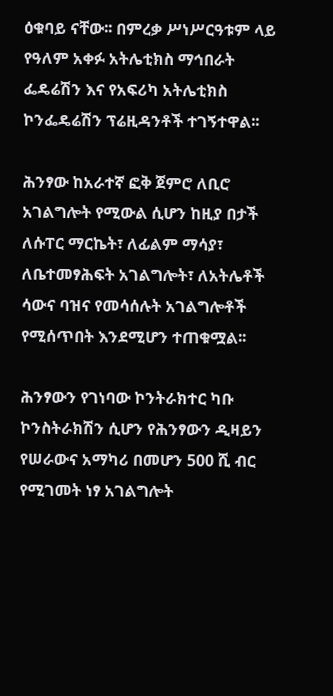ዕቁባይ ናቸው፡፡ በምረቃ ሥነሥርዓቱም ላይ የዓለም አቀፉ አትሌቲክስ ማኅበራት ፌዴሬሽን እና የአፍሪካ አትሌቲክስ ኮንፌዴሬሽን ፕሬዚዳንቶች ተገኝተዋል፡፡

ሕንፃው ከአራተኛ ፎቅ ጀምሮ ለቢሮ አገልግሎት የሚውል ሲሆን ከዚያ በታች ለሱፐር ማርኬት፣ ለፊልም ማሳያ፣ ለቤተመፃሕፍት አገልግሎት፣ ለአትሌቶች ሳውና ባዝና የመሳሰሉት አገልግሎቶች የሚሰጥበት እንደሚሆን ተጠቁሟል፡፡

ሕንፃውን የገነባው ኮንትራክተር ካቡ ኮንስትራክሽን ሲሆን የሕንፃውን ዲዛይን የሠራውና አማካሪ በመሆን 500 ሺ ብር የሚገመት ነፃ አገልግሎት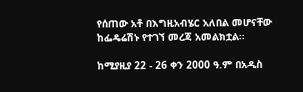የሰጠው አቶ በእግዚአብሄር አለበል መሆናቸው ከፌዴሬሽኑ የተገኘ መረጃ አመልክቷል፡፡

ከሚያዚያ 22 - 26 ቀን 2000 ዓ.ም በአዲስ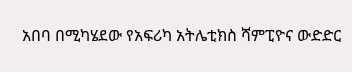አበባ በሚካሄደው የአፍሪካ አትሌቲክስ ሻምፒዮና ውድድር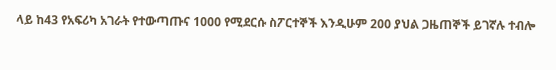ላይ ከ43 የአፍሪካ አገራት የተውጣጡና 1000 የሚደርሱ ስፖርተኞች እንዲሁም 200 ያህል ጋዜጠኞች ይገኛሉ ተብሎ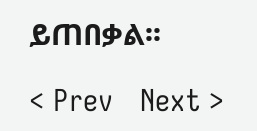ይጠበቃል፡፡

< Prev   Next >